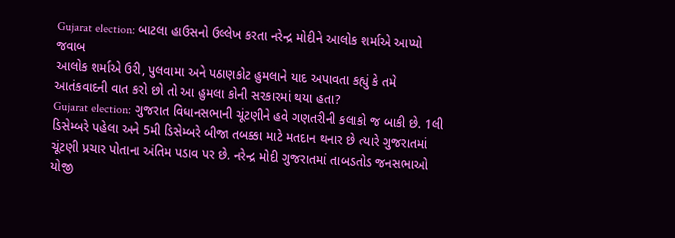Gujarat election: બાટલા હાઉસનો ઉલ્લેખ કરતા નરેન્દ્ર મોદીને આલોક શર્માએ આપ્યો જવાબ
આલોક શર્માએ ઉરી, પુલવામા અને પઠાણકોટ હુમલાને યાદ અપાવતા કહ્યું કે તમે આતંકવાદની વાત કરો છો તો આ હુમલા કોની સરકારમાં થયા હતા?
Gujarat election: ગુજરાત વિધાનસભાની ચૂંટણીને હવે ગણતરીની કલાકો જ બાકી છે. 1લી ડિસેમ્બરે પહેલા અને 5મી ડિસેમ્બરે બીજા તબક્કા માટે મતદાન થનાર છે ત્યારે ગુજરાતમાં ચૂંટણી પ્રચાર પોતાના અંતિમ પડાવ પર છે. નરેન્દ્ર મોદી ગુજરાતમાં તાબડતોડ જનસભાઓ યોજી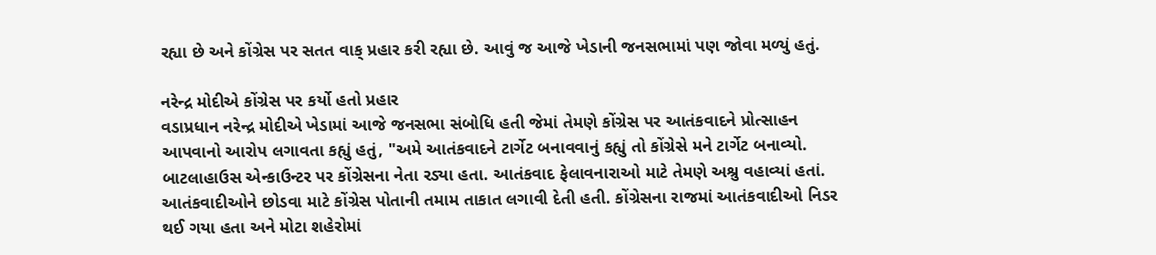રહ્યા છે અને કોંગ્રેસ પર સતત વાક્ પ્રહાર કરી રહ્યા છે. આવું જ આજે ખેડાની જનસભામાં પણ જોવા મળ્યું હતું.

નરેન્દ્ર મોદીએ કોંગ્રેસ પર કર્યો હતો પ્રહાર
વડાપ્રધાન નરેન્દ્ર મોદીએ ખેડામાં આજે જનસભા સંબોધિ હતી જેમાં તેમણે કોંગ્રેસ પર આતંકવાદને પ્રોત્સાહન આપવાનો આરોપ લગાવતા કહ્યું હતું, "અમે આતંકવાદને ટાર્ગેટ બનાવવાનું કહ્યું તો કોંગ્રેસે મને ટાર્ગેટ બનાવ્યો. બાટલાહાઉસ એન્કાઉન્ટર પર કોંગ્રેસના નેતા રડ્યા હતા. આતંકવાદ ફેલાવનારાઓ માટે તેમણે અશ્રુ વહાવ્યાં હતાં. આતંકવાદીઓને છોડવા માટે કોંગ્રેસ પોતાની તમામ તાકાત લગાવી દેતી હતી. કોંગ્રેસના રાજમાં આતંકવાદીઓ નિડર થઈ ગયા હતા અને મોટા શહેરોમાં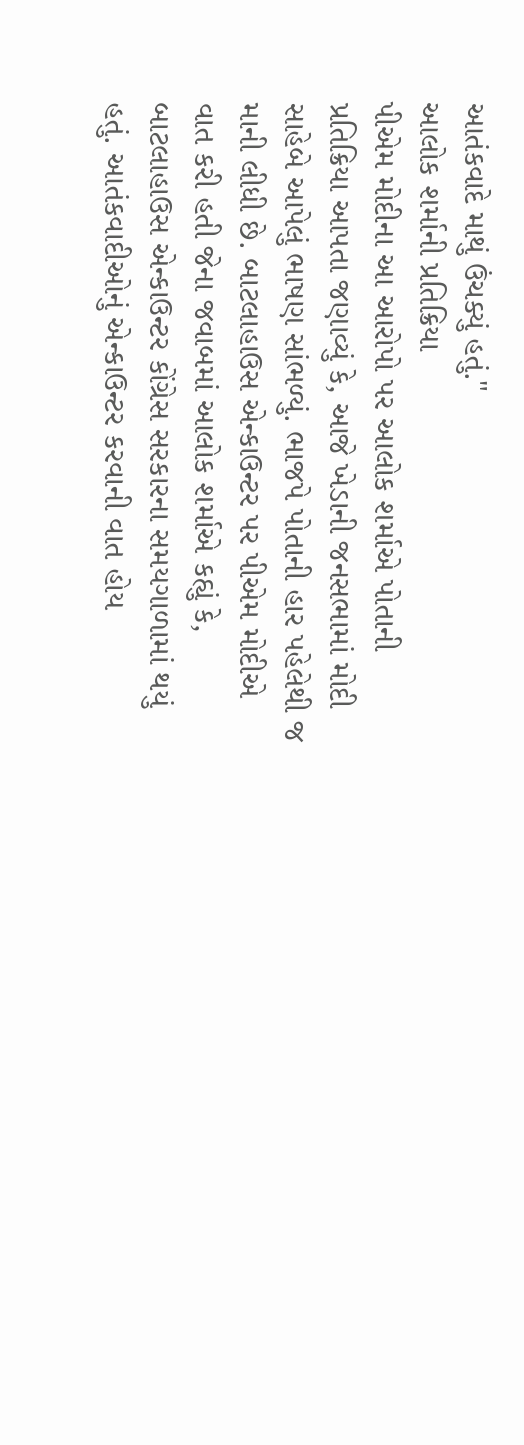આતંકવાદે માથું ઉંચક્યું હતું."
આલોક શર્માની પ્રતિક્રિયા
પીએમ મોદીના આ આરોપો પર આલોક શર્માએ પોતાની પ્રતિક્રિયા આપતા જણાવ્યું કે, આજે ખેડાની જનસભામાં મોદી સાહેબે આપેલું ભાષણ સાંભળ્યું. ભાજપે પોતાની હાર પહેલેથી જ માની લીધી છે. બાટલાહાઉસ એન્કાઉન્ટર પર પીએમ મોદીએ વાત કરી હતી જેના જવાબમાં આલોક શર્માએ કહ્યું કે, બાટલાહાઉસ એન્કાઉન્ટર કોંગ્રેસ સરકારના સમયગાળામાં થયું હતું. આતંકવાદીઓનું એન્કાઉન્ટર કરવાની વાત હોય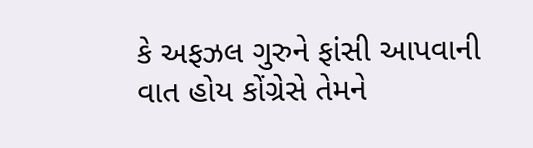કે અફઝલ ગુરુને ફાંસી આપવાની વાત હોય કોંગ્રેસે તેમને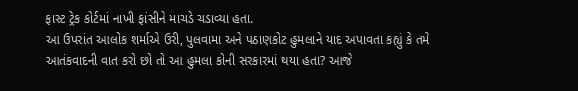ફાસ્ટ ટ્રેક કોર્ટમાં નાખી ફાંસીને માચડે ચડાવ્યા હતા.
આ ઉપરાંત આલોક શર્માએ ઉરી, પુલવામા અને પઠાણકોટ હુમલાને યાદ અપાવતા કહ્યું કે તમે આતંકવાદની વાત કરો છો તો આ હુમલા કોની સરકારમાં થયા હતા? આજે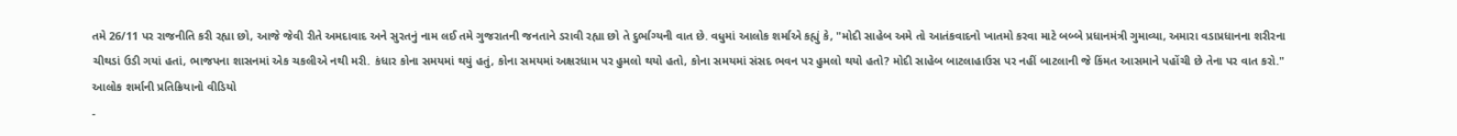તમે 26/11 પર રાજનીતિ કરી રહ્યા છો, આજે જેવી રીતે અમદાવાદ અને સુરતનું નામ લઈ તમે ગુજરાતની જનતાને ડરાવી રહ્યા છો તે દુર્ભાગ્યની વાત છે. વધુમાં આલોક શર્માએ કહ્યું કે, "મોદી સાહેબ અમે તો આતંકવાદનો ખાતમો કરવા માટે બબ્બે પ્રધાનમંત્રી ગુમાવ્યા, અમારા વડાપ્રધાનના શરીરના ચીથડાં ઉડી ગયાં હતાં, ભાજપના શાસનમાં એક ચકલીએ નથી મરી. કંધાર કોના સમયમાં થયું હતું, કોના સમયમાં અક્ષરધામ પર હુમલો થયો હતો, કોના સમયમાં સંસદ ભવન પર હુમલો થયો હતો? મોદી સાહેબ બાટલાહાઉસ પર નહીં બાટલાની જે કિંમત આસમાને પહોંચી છે તેના પર વાત કરો."
આલોક શર્માની પ્રતિક્રિયાનો વીડિયો
-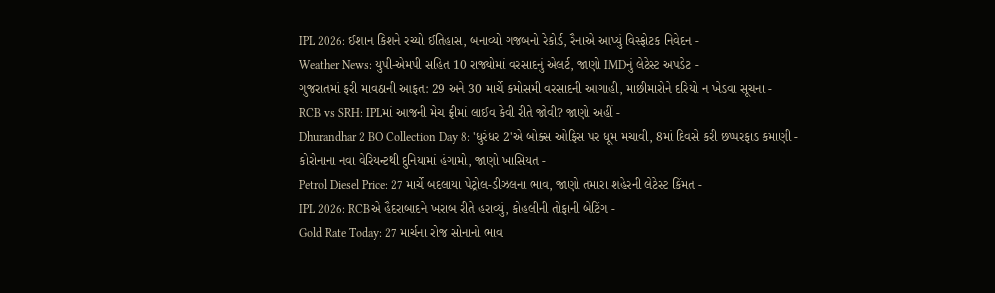IPL 2026: ઈશાન કિશને રચ્યો ઈતિહાસ, બનાવ્યો ગજબનો રેકોર્ડ, રૈનાએ આપ્યું વિસ્ફોટક નિવેદન -
Weather News: યુપી-એમપી સહિત 10 રાજ્યોમાં વરસાદનું એલર્ટ, જાણો IMDનું લેટેસ્ટ અપડેટ -
ગુજરાતમાં ફરી માવઠાની આફત: 29 અને 30 માર્ચે કમોસમી વરસાદની આગાહી, માછીમારોને દરિયો ન ખેડવા સૂચના -
RCB vs SRH: IPLમાં આજની મેચ ફ્રીમાં લાઈવ કેવી રીતે જોવી? જાણો અહીં -
Dhurandhar 2 BO Collection Day 8: 'ધુરંધર 2'એ બોક્સ ઓફિસ પર ધૂમ મચાવી, 8માં દિવસે કરી છપ્પરફાડ કમાણી -
કોરોનાના નવા વેરિયન્ટથી દુનિયામાં હંગામો, જાણો ખાસિયત -
Petrol Diesel Price: 27 માર્ચે બદલાયા પેટ્રોલ-ડીઝલના ભાવ, જાણો તમારા શહેરની લેટેસ્ટ કિંમત -
IPL 2026: RCBએ હૈદરાબાદને ખરાબ રીતે હરાવ્યું, કોહલીની તોફાની બેટિંગ -
Gold Rate Today: 27 માર્ચના રોજ સોનાનો ભાવ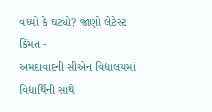વધ્યો કે ઘટ્યો? જાણો લેટેસ્ટ કિંમત -
અમદાવાદની સીએન વિદ્યાલયમાં વિદ્યાર્થિની સાથે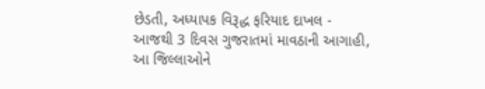છેડતી, અધ્યાપક વિરૂદ્ધ ફરિયાદ દાખલ -
આજથી 3 દિવસ ગુજરાતમાં માવઠાની આગાહી, આ જિલ્લાઓને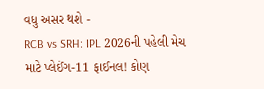વધુ અસર થશે -
RCB vs SRH: IPL 2026ની પહેલી મેચ માટે પ્લેઈંગ-11 ફાઈનલ! કોણ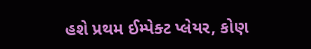હશે પ્રથમ ઈમ્પેક્ટ પ્લેયર, કોણ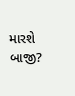મારશે બાજી?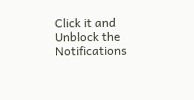Click it and Unblock the Notifications